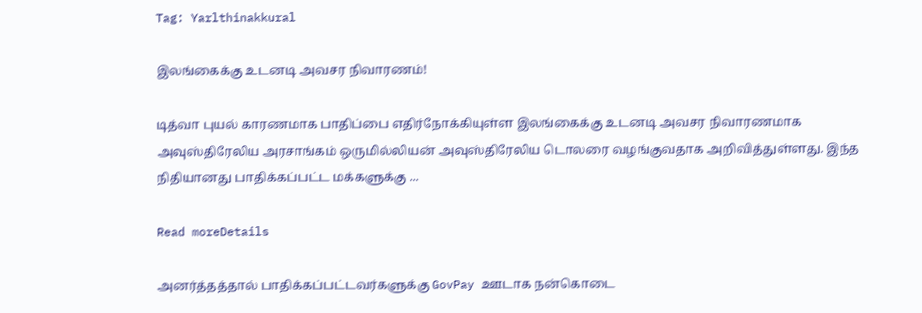Tag: Yarlthinakkural

இலங்கைக்கு உடனடி அவசர நிவாரணம்!

டித்வா புயல் காரணமாக பாதிப்பை எதிர்நோக்கியுள்ள இலங்கைக்கு உடனடி அவசர நிவாரணமாக அவுஸ்திரேலிய அரசாங்கம் ஒருமில்லியன் அவுஸ்திரேலிய டொலரை வழங்குவதாக அறிவித்துள்ளது. இந்த நிதியானது பாதிக்கப்பட்ட மக்களுக்கு ...

Read moreDetails

அனர்த்தத்தால் பாதிக்கப்பட்டவர்களுக்கு GovPay ஊடாக நன்கொடை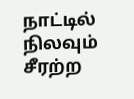நாட்டில் நிலவும் சீரற்ற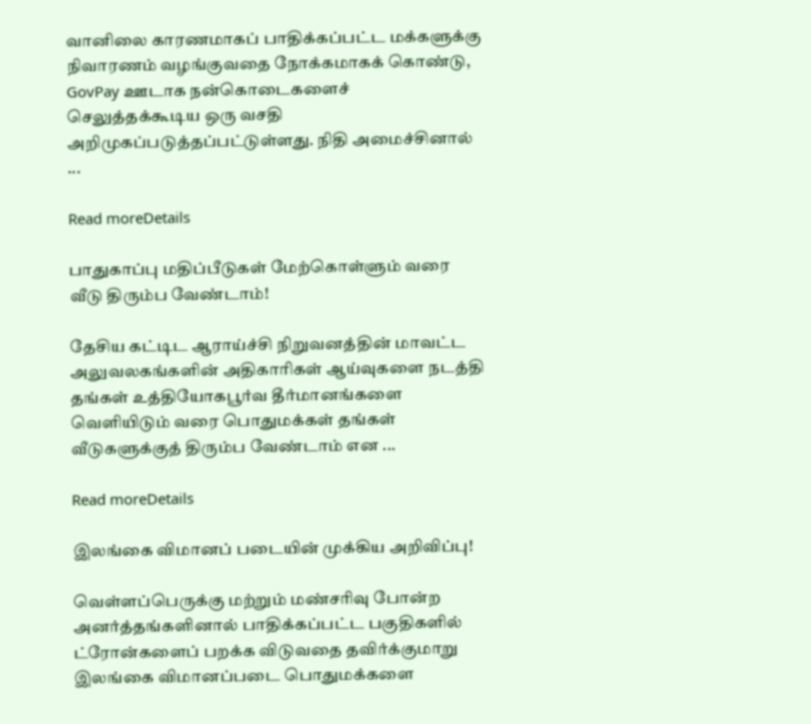வானிலை காரணமாகப் பாதிக்கப்பட்ட மக்களுக்கு நிவாரணம் வழங்குவதை நோக்கமாகக் கொண்டு, GovPay ஊடாக நன்கொடைகளைச் செலுத்தக்கூடிய ஒரு வசதி அறிமுகப்படுத்தப்பட்டுள்ளது. நிதி அமைச்சினால் ...

Read moreDetails

பாதுகாப்பு மதிப்பீடுகள் மேற்கொள்ளும் வரை வீடு திரும்ப வேண்டாம்!

தேசிய கட்டிட ஆராய்ச்சி நிறுவனத்தின் மாவட்ட அலுவலகங்களின் அதிகாரிகள் ஆய்வுகளை நடத்தி தங்கள் உத்தியோகபூர்வ தீர்மானங்களை வெளியிடும் வரை பொதுமக்கள் தங்கள் வீடுகளுக்குத் திரும்ப வேண்டாம் என ...

Read moreDetails

இலங்கை விமானப் படையின் முக்கிய அறிவிப்பு!

வெள்ளப்பெருக்கு மற்றும் மண்சரிவு போன்ற அனர்த்தங்களினால் பாதிக்கப்பட்ட பகுதிகளில் ட்ரோன்களைப் பறக்க விடுவதை தவிர்க்குமாறு இலங்கை விமானப்படை பொதுமக்களை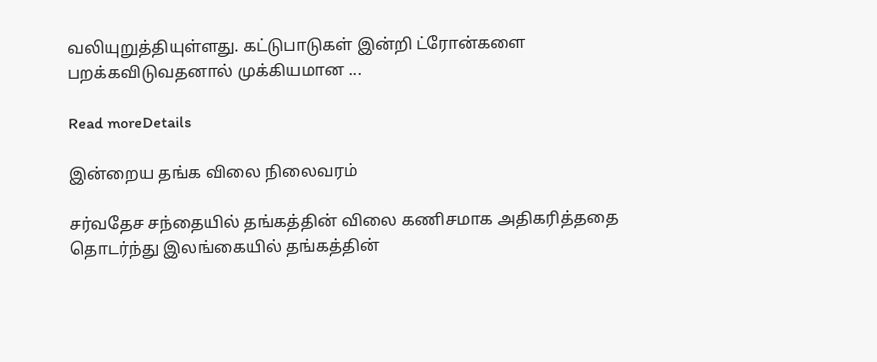வலியுறுத்தியுள்ளது. கட்டுபாடுகள் இன்றி ட்ரோன்களை பறக்கவிடுவதனால் முக்கியமான ...

Read moreDetails

இன்றைய தங்க விலை நிலைவரம்

சர்வதேச சந்தையில் தங்கத்தின் விலை கணிசமாக அதிகரித்ததை தொடர்ந்து இலங்கையில் தங்கத்தின்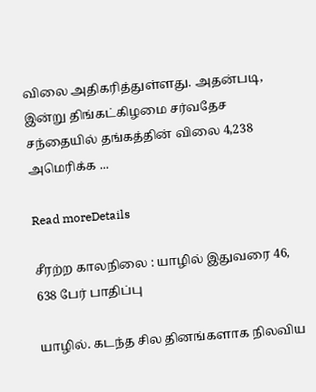விலை அதிகரித்துள்ளது. அதன்படி, இன்று திங்கட்கிழமை சர்வதேச சந்தையில் தங்கத்தின் விலை 4,238 அமெரிக்க ...

Read moreDetails

சீரற்ற காலநிலை : யாழில் இதுவரை 46, 638 பேர் பாதிப்பு

யாழில். கடந்த சில தினங்களாக நிலவிய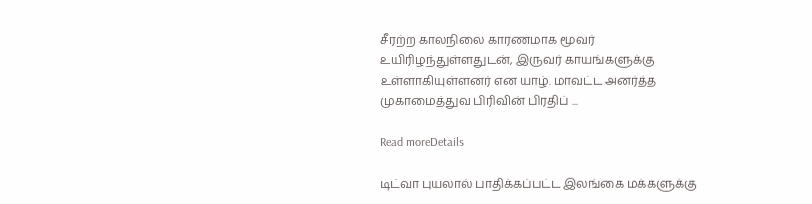சீரற்ற காலநிலை காரணமாக மூவர் உயிரிழந்துள்ளதுடன், இருவர் காயங்களுக்கு உள்ளாகியுள்ளனர் என யாழ். மாவட்ட அனர்த்த முகாமைத்துவ பிரிவின் பிரதிப் ...

Read moreDetails

டிட்வா புயலால் பாதிக்கப்பட்ட இலங்கை மக்களுக்கு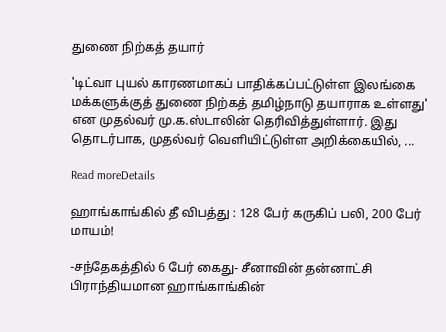துணை நிற்கத் தயார்

'டிட்வா புயல் காரணமாகப் பாதிக்கப்பட்டுள்ள இலங்கை மக்களுக்குத் துணை நிற்கத் தமிழ்நாடு தயாராக உள்ளது' என முதல்வர் மு.க.ஸ்டாலின் தெரிவித்துள்ளார். இது தொடர்பாக, முதல்வர் வெளியிட்டுள்ள அறிக்கையில், ...

Read moreDetails

ஹாங்காங்கில் தீ விபத்து : 128 பேர் கருகிப் பலி, 200 பேர் மாயம்!

-சந்தேகத்தில் 6 பேர் கைது- சீனாவின் தன்னாட்சி பிராந்தியமான ஹாங்காங்கின்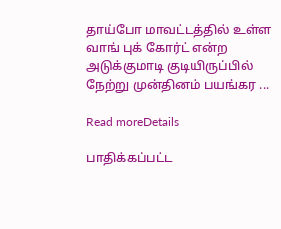தாய்போ மாவட்டத்தில் உள்ள வாங் புக் கோர்ட் என்ற அடுக்குமாடி குடியிருப்பில் நேற்று முன்தினம் பயங்கர ...

Read moreDetails

பாதிக்கப்பட்ட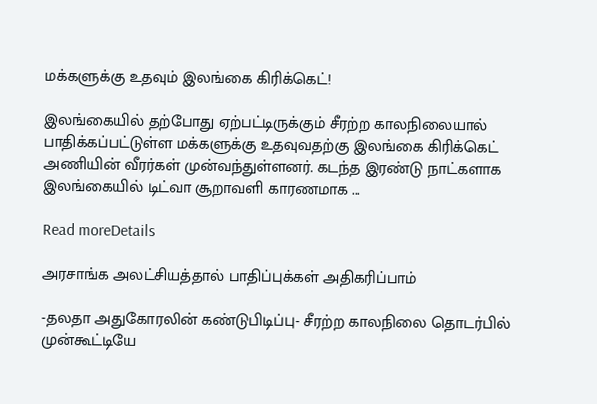மக்களுக்கு உதவும் இலங்கை கிரிக்கெட்!

இலங்கையில் தற்போது ஏற்பட்டிருக்கும் சீரற்ற காலநிலையால் பாதிக்கப்பட்டுள்ள மக்களுக்கு உதவுவதற்கு இலங்கை கிரிக்கெட் அணியின் வீரர்கள் முன்வந்துள்ளனர். கடந்த இரண்டு நாட்களாக இலங்கையில் டிட்வா சூறாவளி காரணமாக ...

Read moreDetails

அரசாங்க அலட்சியத்தால் பாதிப்புக்கள் அதிகரிப்பாம்

-தலதா அதுகோரலின் கண்டுபிடிப்பு- சீரற்ற காலநிலை தொடர்பில் முன்கூட்டியே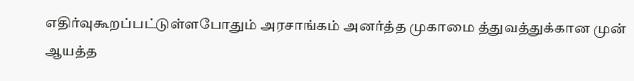எதிர்வுகூறப்பட்டுள்ளபோதும் அரசாங்கம் அனர்த்த முகாமை த்துவத்துக்கான முன் ஆயத்த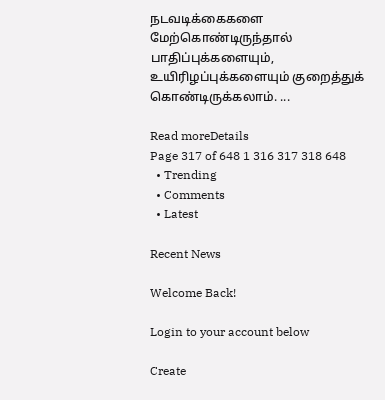நடவடிக்கைகளை மேற்கொண்டிருந்தால் பாதிப்புக்களையும், உயிரிழப்புக்களையும் குறைத்துக் கொண்டிருக்கலாம். ...

Read moreDetails
Page 317 of 648 1 316 317 318 648
  • Trending
  • Comments
  • Latest

Recent News

Welcome Back!

Login to your account below

Create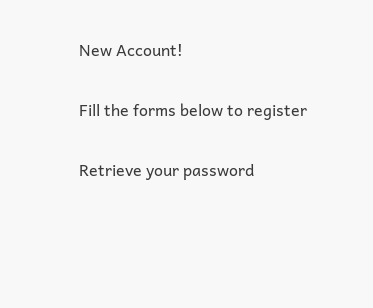New Account!

Fill the forms below to register

Retrieve your password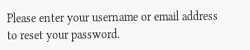Please enter your username or email address to reset your password.